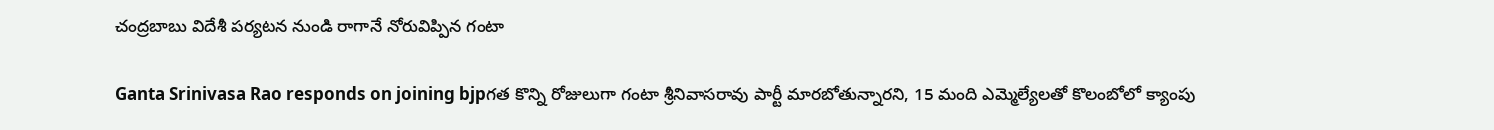చంద్రబాబు విదేశీ పర్యటన నుండి రాగానే నోరువిప్పిన గంటా

Ganta Srinivasa Rao responds on joining bjpగత కొన్ని రోజులుగా గంటా శ్రీనివాసరావు పార్టీ మారబోతున్నారని, 15 మంది ఎమ్మెల్యేలతో కొలంబోలో క్యాంపు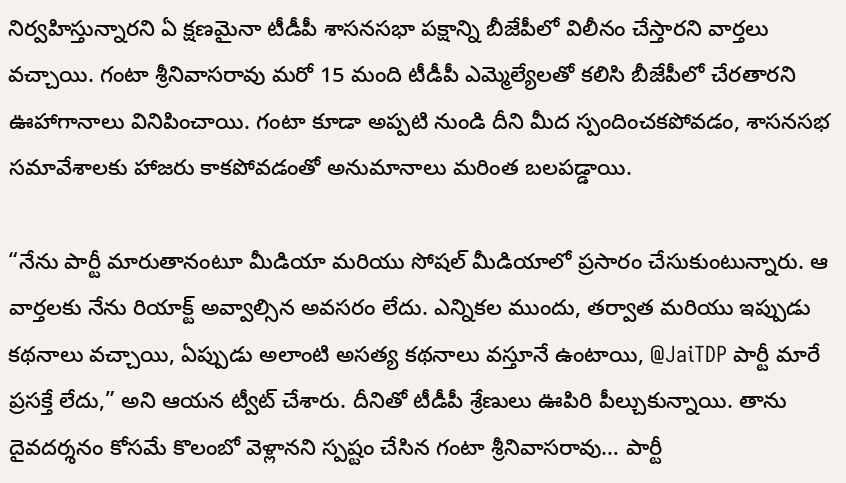నిర్వహిస్తున్నారని ఏ క్షణమైనా టీడీపీ శాసనసభా పక్షాన్ని బీజేపీలో విలీనం చేస్తారని వార్తలు వచ్చాయి. గంటా శ్రీనివాసరావు మరో 15 మంది టీడీపీ ఎమ్మెల్యేలతో కలిసి బీజేపీలో చేరతారని ఊహాగానాలు వినిపించాయి. గంటా కూడా అప్పటి నుండి దీని మీద స్పందించకపోవడం, శాసనసభ సమావేశాలకు హాజరు కాకపోవడంతో అనుమానాలు మరింత బలపడ్డాయి.

“నేను పార్టీ మారుతానంటూ మీడియా మరియు సోషల్ మీడియాలో ప్రసారం చేసుకుంటున్నారు. ఆ వార్తలకు నేను రియాక్ట్ అవ్వాల్సిన అవసరం లేదు. ఎన్నికల ముందు, తర్వాత మరియు ఇప్పుడు కథనాలు వచ్చాయి, ఏప్పుడు అలాంటి అసత్య కథనాలు వస్తూనే ఉంటాయి, @JaiTDP పార్టీ మారే ప్రసక్తే లేదు,” అని ఆయన ట్వీట్ చేశారు. దీనితో టీడీపీ శ్రేణులు ఊపిరి పీల్చుకున్నాయి. తాను దైవదర్శనం కోసమే కొలంబో వెళ్లానని స్పష్టం చేసిన గంటా శ్రీనివాసరావు… పార్టీ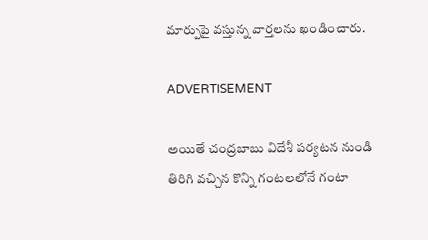మార్పుపై వస్తున్న వార్తలను ఖండించారు.

ADVERTISEMENT

అయితే చంద్రబాబు విదేశీ పర్యటన నుండి తిరిగి వచ్చిన కొన్ని గంటలలోనే గంటా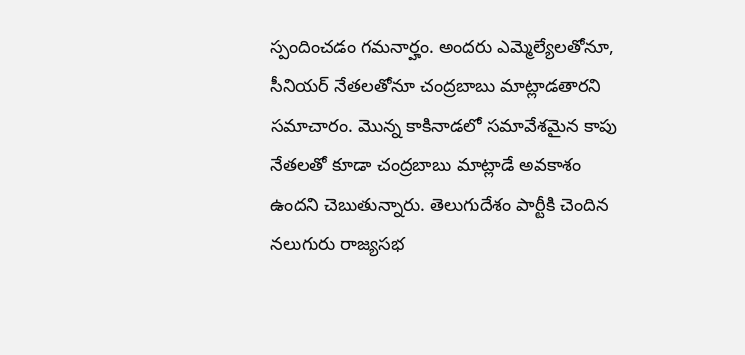స్పందించడం గమనార్హం. అందరు ఎమ్మెల్యేలతోనూ, సీనియర్ నేతలతోనూ చంద్రబాబు మాట్లాడతారని సమాచారం. మొన్న కాకినాడలో సమావేశమైన కాపు నేతలతో కూడా చంద్రబాబు మాట్లాడే అవకాశం ఉందని చెబుతున్నారు. తెలుగుదేశం పార్టీకి చెందిన నలుగురు రాజ్యసభ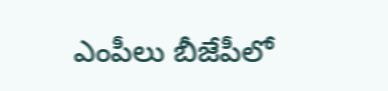ఎంపీలు బీజేపీలో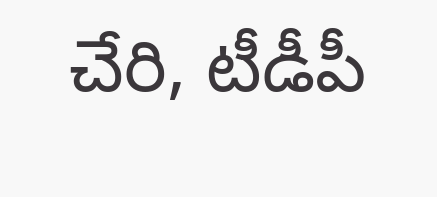చేరి, టీడీపీ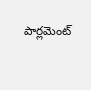పార్లమెంట్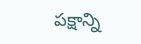పక్షాన్ని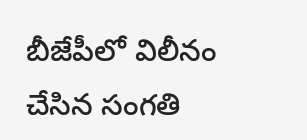బీజేపీలో విలీనం చేసిన సంగతి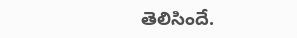తెలిసిందే.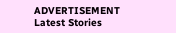ADVERTISEMENT
Latest Stories